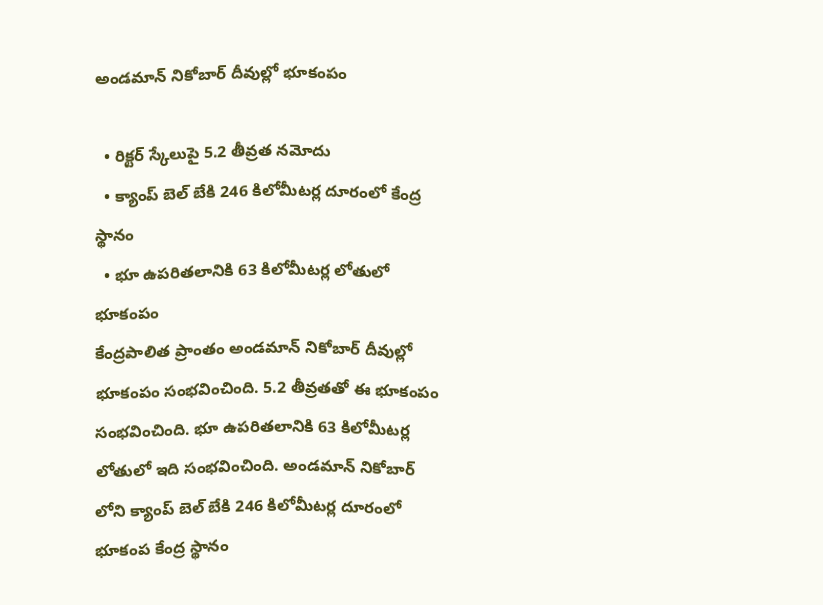అండమాన్ నికోబార్ దీవుల్లో భూకంపం

  • రిక్టర్ స్కేలుపై 5.2 తీవ్రత నమోదు
  • క్యాంప్ బెల్ బేకి 246 కిలోమీటర్ల దూరంలో కేంద్ర స్థానం
  • భూ ఉపరితలానికి 63 కిలోమీటర్ల లోతులో భూకంపం
కేంద్రపాలిత ప్రాంతం అండమాన్ నికోబార్ దీవుల్లో భూకంపం సంభవించింది. 5.2 తీవ్రతతో ఈ భూకంపం సంభవించింది. భూ ఉపరితలానికి 63 కిలోమీటర్ల లోతులో ఇది సంభవించింది. అండమాన్ నికోబార్ లోని క్యాంప్ బెల్ బేకి 246 కిలోమీటర్ల దూరంలో భూకంప కేంద్ర స్థానం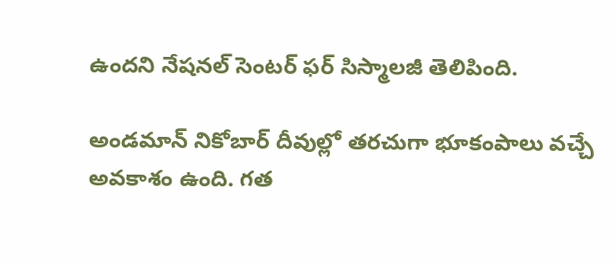ఉందని నేషనల్ సెంటర్ ఫర్ సిస్మాలజీ తెలిపింది.

అండమాన్ నికోబార్ దీవుల్లో తరచుగా భూకంపాలు వచ్చే అవకాశం ఉంది. గత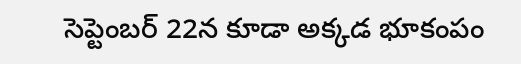సెప్టెంబర్ 22న కూడా అక్కడ భూకంపం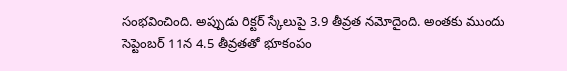సంభవించింది. అప్పుడు రిక్టర్ స్కేలుపై 3.9 తీవ్రత నమోదైంది. అంతకు ముందు సెప్టెంబర్ 11న 4.5 తీవ్రతతో భూకంపం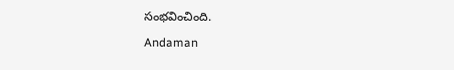సంభవించింది.

Andaman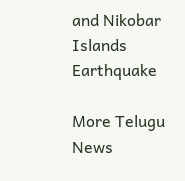and Nikobar Islands
Earthquake

More Telugu News